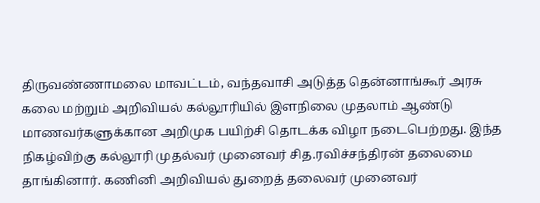திருவண்ணாமலை மாவட்டம், வந்தவாசி அடுத்த தென்னாங்கூர் அரசு கலை மற்றும் அறிவியல் கல்லூரியில் இளநிலை முதலாம் ஆண்டு மாணவர்களுக்கான அறிமுக பயிற்சி தொடக்க விழா நடைபெற்றது. இந்த நிகழ்விற்கு கல்லூரி முதல்வர் முனைவர் சித.ரவிச்சந்திரன் தலைமை தாங்கினார். கணினி அறிவியல் துறைத் தலைவர் முனைவர்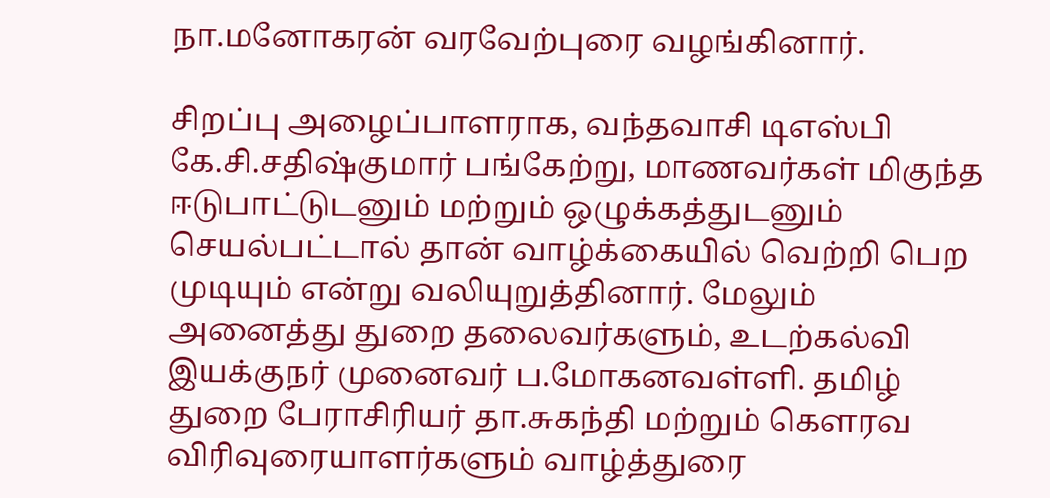நா.மனோகரன் வரவேற்புரை வழங்கினார்.

சிறப்பு அழைப்பாளராக, வந்தவாசி டிஎஸ்பி கே.சி.சதிஷ்குமார் பங்கேற்று, மாணவர்கள் மிகுந்த ஈடுபாட்டுடனும் மற்றும் ஒழுக்கத்துடனும் செயல்பட்டால் தான் வாழ்க்கையில் வெற்றி பெற முடியும் என்று வலியுறுத்தினார். மேலும் அனைத்து துறை தலைவர்களும், உடற்கல்வி இயக்குநர் முனைவர் ப.மோகனவள்ளி. தமிழ் துறை பேராசிரியர் தா.சுகந்தி மற்றும் கௌரவ விரிவுரையாளர்களும் வாழ்த்துரை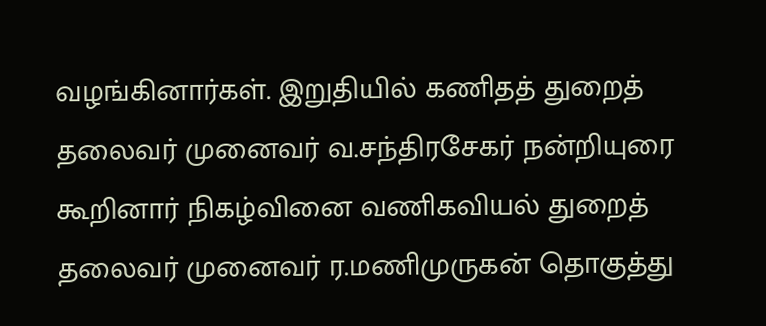வழங்கினார்கள். இறுதியில் கணிதத் துறைத் தலைவர் முனைவர் வ.சந்திரசேகர் நன்றியுரை கூறினார்‌ நிகழ்வினை வணிகவியல் துறைத் தலைவர் முனைவர் ர.மணிமுருகன் தொகுத்து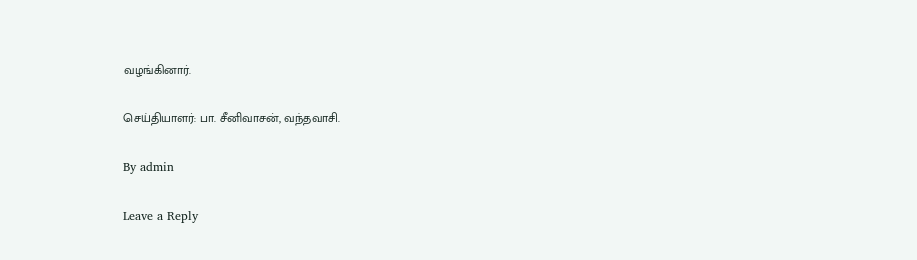வழங்கினார்.

செய்தியாளர்: பா. சீனிவாசன், வந்தவாசி.

By admin

Leave a Reply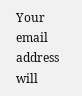Your email address will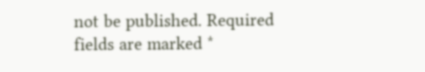not be published. Required fields are marked *